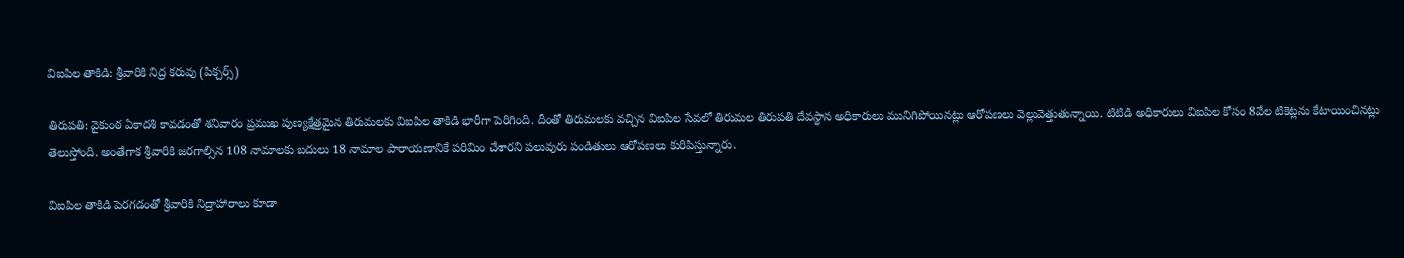విఐపిల తాకిడి: శ్రీవారికి నిద్ర కరువు (పిక్చర్స్)

తిరుపతి: వైకుంఠ ఏకాదశి కావడంతో శనివారం ప్రముఖ పుణ్యక్షేత్రమైన తిరుమలకు విఐపిల తాకిడి భారీగా పెరిగింది. దీంతో తిరుమలకు వచ్చిన విఐపిల సేవలో తిరుమల తిరుపతి దేవస్థాన అధికారులు మునిగిపోయినట్లు ఆరోపణలు వెల్లువెత్తుతున్నాయి. టిటిడి అధికారులు విఐపిల కోసం 8వేల టికెట్లను కేటాయించినట్లు తెలుస్తోంది. అంతేగాక శ్రీవారికి జరగాల్సిన 108 నామాలకు బదులు 18 నామాల పారాయణానికే పరిమిం చేశారని పలువురు పండితులు ఆరోపణలు కురిపిస్తున్నారు.

విఐపిల తాకిడి పెరగడంతో శ్రీవారికి నిద్రాహారాలు కూడా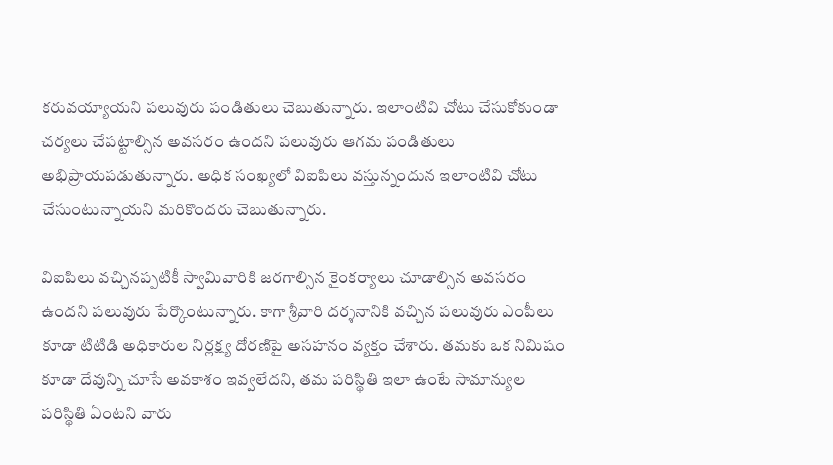కరువయ్యాయని పలువురు పండితులు చెబుతున్నారు. ఇలాంటివి చోటు చేసుకోకుండా చర్యలు చేపట్టాల్సిన అవసరం ఉందని పలువురు ఆగమ పండితులు అభిప్రాయపడుతున్నారు. అధిక సంఖ్యలో విఐపిలు వస్తున్నందున ఇలాంటివి చోటు చేసుంటున్నాయని మరికొందరు చెబుతున్నారు.

విఐపిలు వచ్చినప్పటికీ స్వామివారికి జరగాల్సిన కైంకర్యాలు చూడాల్సిన అవసరం ఉందని పలువురు పేర్కొంటున్నారు. కాగా శ్రీవారి దర్శనానికి వచ్చిన పలువురు ఎంపీలు కూడా టిటిడి అధికారుల నిర్లక్ష్య దోరణిపై అసహనం వ్యక్తం చేశారు. తమకు ఒక నిమిషం కూడా దేవున్ని చూసే అవకాశం ఇవ్వలేదని, తమ పరిస్థితి ఇలా ఉంటే సామాన్యుల పరిస్థితి ఏంటని వారు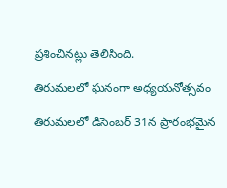ప్రశించినట్లు తెలిసింది.

తిరుమలలో ఘనంగా అధ్యయనోత్సవం

తిరుమలలో డిసెంబర్ 31న ప్రారంభమైన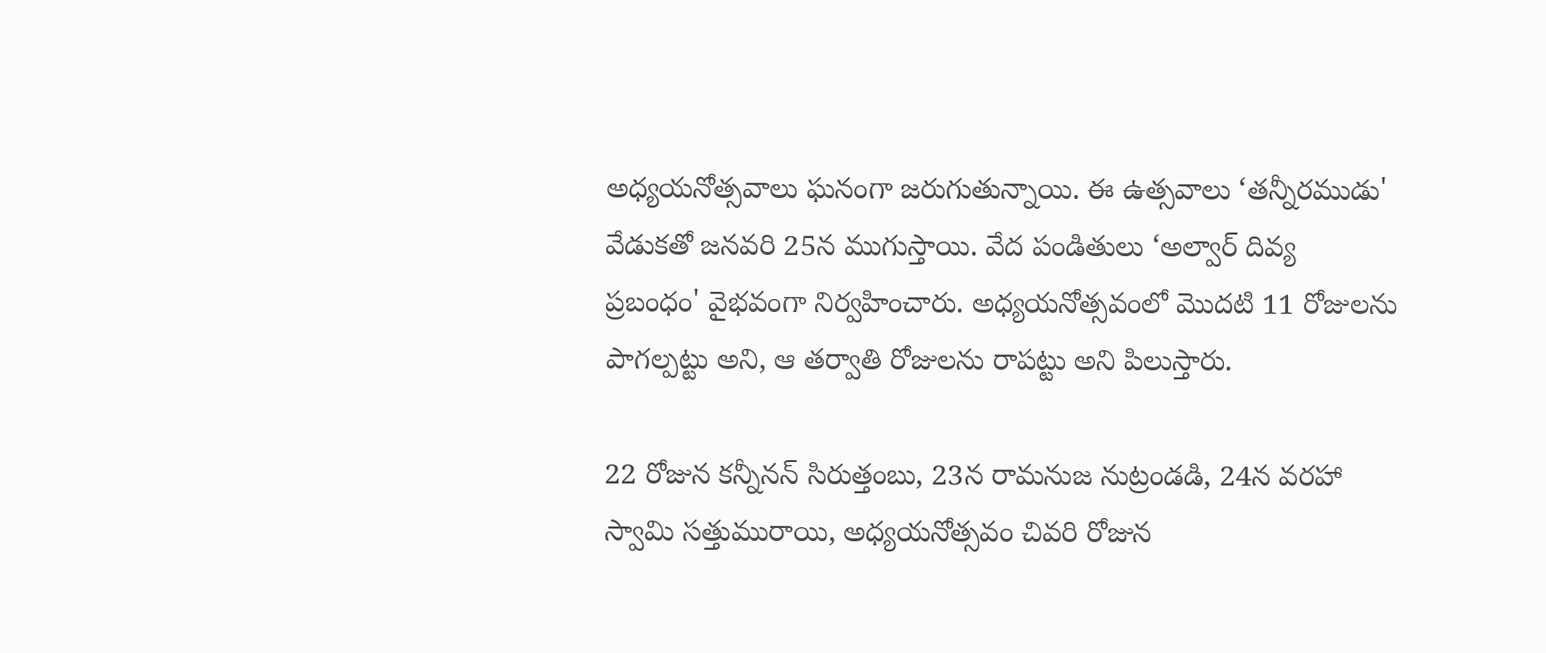అధ్యయనోత్సవాలు ఘనంగా జరుగుతున్నాయి. ఈ ఉత్సవాలు ‘తన్నీరముడు' వేడుకతో జనవరి 25న ముగుస్తాయి. వేద పండితులు ‘అల్వార్ దివ్య ప్రబంధం' వైభవంగా నిర్వహించారు. అధ్యయనోత్సవంలో మొదటి 11 రోజులను పాగల్పట్టు అని, ఆ తర్వాతి రోజులను రాపట్టు అని పిలుస్తారు.

22 రోజున కన్నీనన్ సిరుత్తంబు, 23న రామనుజ నుట్రండడి, 24న వరహా స్వామి సత్తుమురాయి, అధ్యయనోత్సవం చివరి రోజున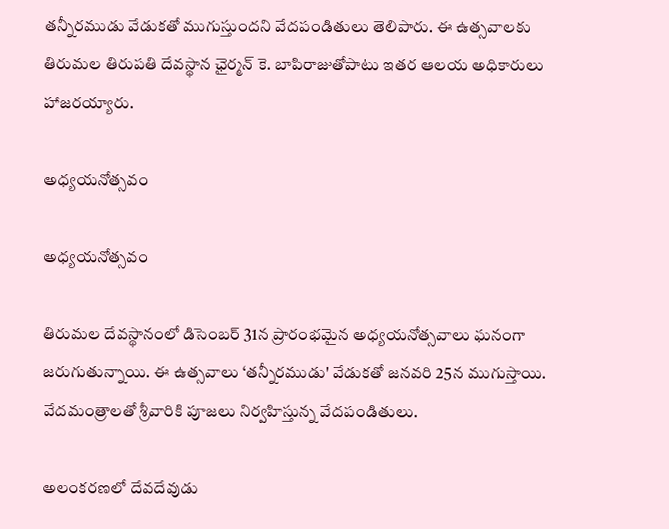తన్నీరముడు వేడుకతో ముగుస్తుందని వేదపండితులు తెలిపారు. ఈ ఉత్సవాలకు తిరుమల తిరుపతి దేవస్థాన ఛైర్మన్ కె. బాపిరాజుతోపాటు ఇతర ఆలయ అధికారులు హాజరయ్యారు.

అధ్యయనోత్సవం

అధ్యయనోత్సవం

తిరుమల దేవస్థానంలో డిసెంబర్ 31న ప్రారంభమైన అధ్యయనోత్సవాలు ఘనంగా జరుగుతున్నాయి. ఈ ఉత్సవాలు ‘తన్నీరముడు' వేడుకతో జనవరి 25న ముగుస్తాయి. వేదమంత్రాలతో శ్రీవారికి పూజలు నిర్వహిస్తున్న వేదపండితులు.

అలంకరణలో దేవదేవుడు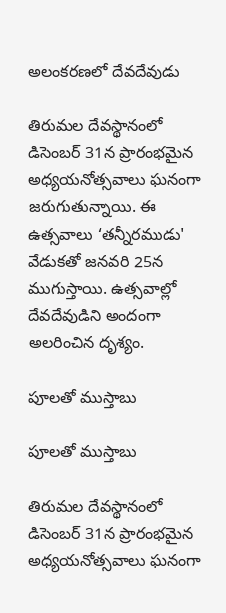అలంకరణలో దేవదేవుడు

తిరుమల దేవస్థానంలో డిసెంబర్ 31న ప్రారంభమైన అధ్యయనోత్సవాలు ఘనంగా జరుగుతున్నాయి. ఈ ఉత్సవాలు ‘తన్నీరముడు' వేడుకతో జనవరి 25న ముగుస్తాయి. ఉత్సవాల్లో దేవదేవుడిని అందంగా అలరించిన దృశ్యం.

పూలతో ముస్తాబు

పూలతో ముస్తాబు

తిరుమల దేవస్థానంలో డిసెంబర్ 31న ప్రారంభమైన అధ్యయనోత్సవాలు ఘనంగా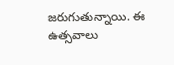జరుగుతున్నాయి. ఈ ఉత్సవాలు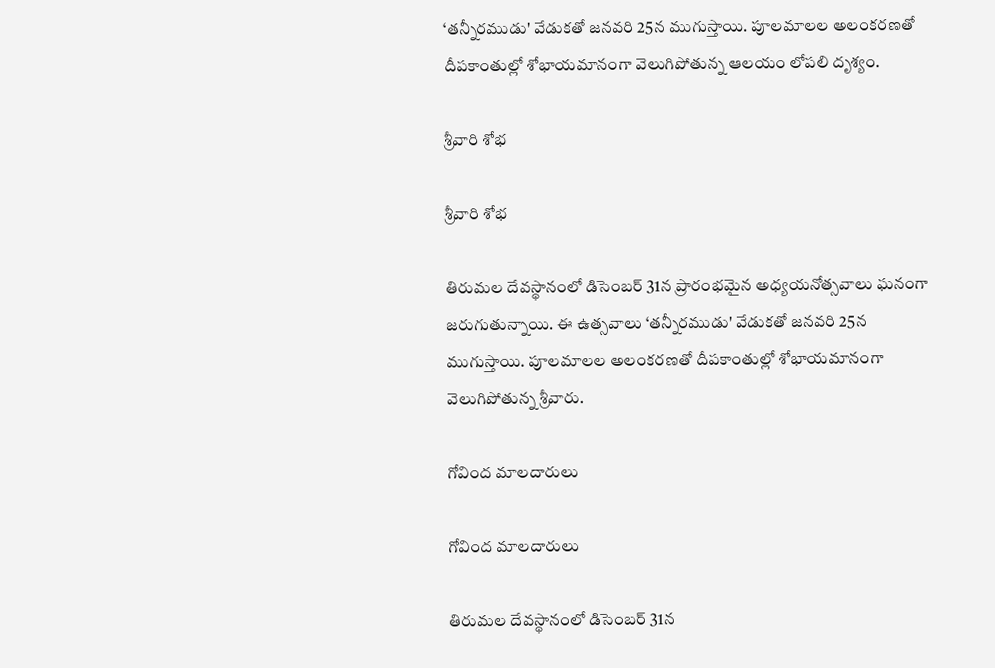‘తన్నీరముడు' వేడుకతో జనవరి 25న ముగుస్తాయి. పూలమాలల అలంకరణతో దీపకాంతుల్లో శోభాయమానంగా వెలుగిపోతున్న ఆలయం లోపలి దృశ్యం.

శ్రీవారి శోభ

శ్రీవారి శోభ

తిరుమల దేవస్థానంలో డిసెంబర్ 31న ప్రారంభమైన అధ్యయనోత్సవాలు ఘనంగా జరుగుతున్నాయి. ఈ ఉత్సవాలు ‘తన్నీరముడు' వేడుకతో జనవరి 25న ముగుస్తాయి. పూలమాలల అలంకరణతో దీపకాంతుల్లో శోభాయమానంగా వెలుగిపోతున్న శ్రీవారు.

గోవింద మాలదారులు

గోవింద మాలదారులు

తిరుమల దేవస్థానంలో డిసెంబర్ 31న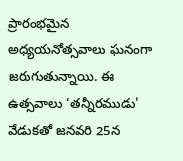ప్రారంభమైన అధ్యయనోత్సవాలు ఘనంగా జరుగుతున్నాయి. ఈ ఉత్సవాలు ‘తన్నీరముడు' వేడుకతో జనవరి 25న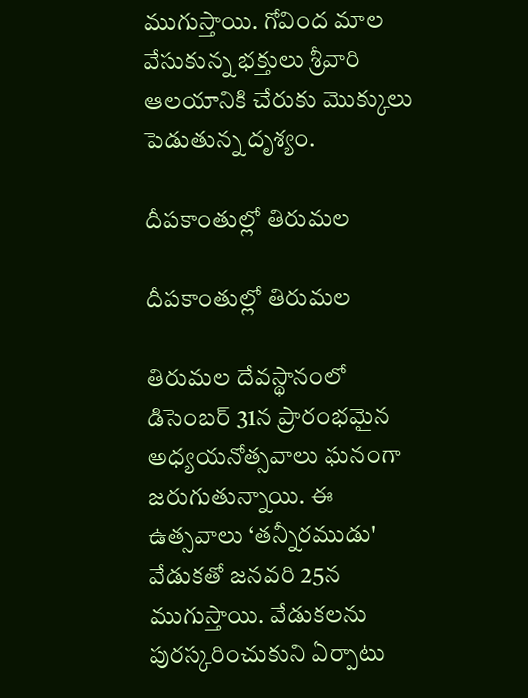ముగుస్తాయి. గోవింద మాల వేసుకున్న భక్తులు శ్రీవారి ఆలయానికి చేరుకు మొక్కులు పెడుతున్న దృశ్యం.

దీపకాంతుల్లో తిరుమల

దీపకాంతుల్లో తిరుమల

తిరుమల దేవస్థానంలో డిసెంబర్ 31న ప్రారంభమైన అధ్యయనోత్సవాలు ఘనంగా జరుగుతున్నాయి. ఈ ఉత్సవాలు ‘తన్నీరముడు' వేడుకతో జనవరి 25న ముగుస్తాయి. వేడుకలను పురస్కరించుకుని ఏర్పాటు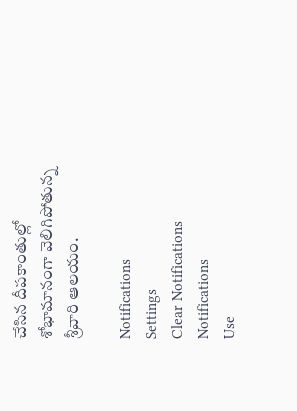చేసిన దీపకాంతుల్లో శోభామానంగా వెలిగిపోతున్న శ్రీవారి ఆలయం.

Notifications
Settings
Clear Notifications
Notifications
Use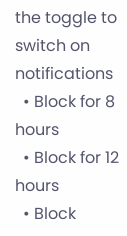the toggle to switch on notifications
  • Block for 8 hours
  • Block for 12 hours
  • Block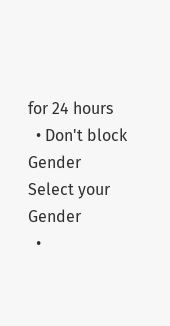for 24 hours
  • Don't block
Gender
Select your Gender
  •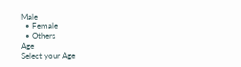Male
  • Female
  • Others
Age
Select your Age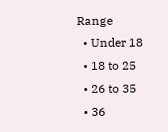Range
  • Under 18
  • 18 to 25
  • 26 to 35
  • 36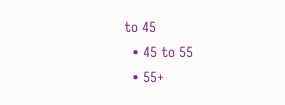to 45
  • 45 to 55
  • 55+